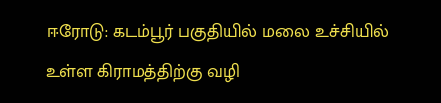ஈரோடு: கடம்பூர் பகுதியில் மலை உச்சியில் உள்ள கிராமத்திற்கு வழி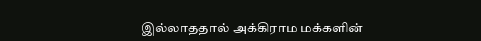இல்லாததால் அக்கிராம மக்களின்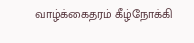வாழ்க்கைதரம் கீழ்நோக்கி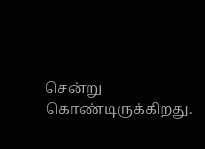சென்று கொண்டிருக்கிறது.